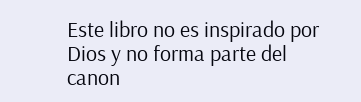Este libro no es inspirado por Dios y no forma parte del canon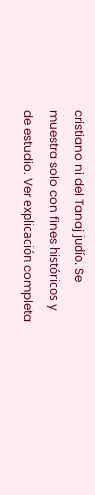cristiano ni del Tanaj judío. Se muestra solo con fines históricos y de estudio. Ver explicación completa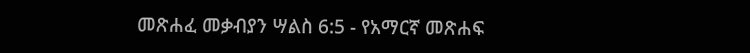መጽሐፈ መቃብያን ሣልስ 6:5 - የአማርኛ መጽሐፍ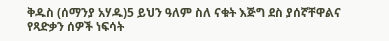ቅዱስ (ሰማንያ አሃዱ)5 ይህን ዓለም ስለ ናቁት እጅግ ደስ ያሰኛቸዋልና የጻድቃን ሰዎች ነፍሳት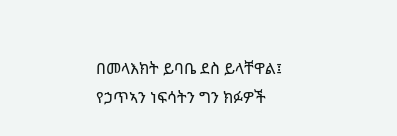በመላእክት ይባቤ ደስ ይላቸዋል፤ የኃጥኣን ነፍሳትን ግን ክፉዎች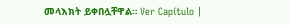መላእክት ይቀበሏቸዋል። Ver Capítulo |